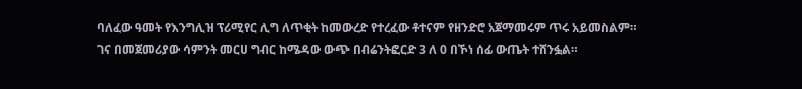ባለፈው ዓመት የእንግሊዝ ፕሪሚየር ሊግ ለጥቂት ከመውረድ የተረፈው ቶተናም የዘንድሮ አጀማመሩም ጥሩ አይመስልም።
ገና በመጀመሪያው ሳምንት መርሀ ግብር ከሜዳው ውጭ በብሬንትፎርድ 3 ለ 0 በኾነ ሰፊ ውጤት ተሸንፏል።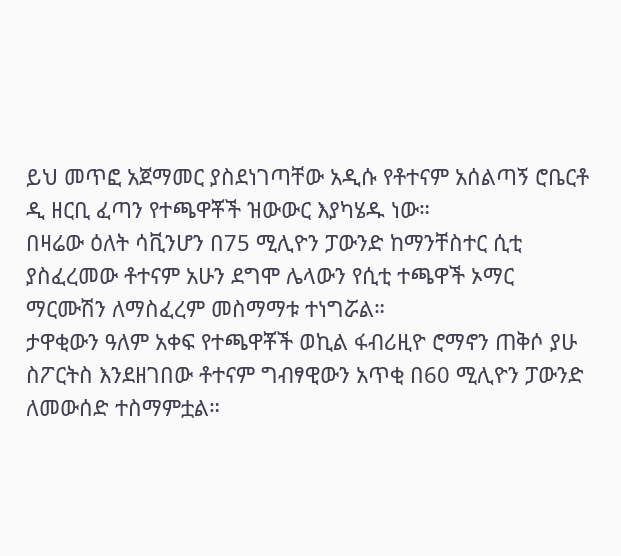ይህ መጥፎ አጀማመር ያስደነገጣቸው አዲሱ የቶተናም አሰልጣኝ ሮቤርቶ ዲ ዘርቢ ፈጣን የተጫዋቾች ዝውውር እያካሄዱ ነው።
በዛሬው ዕለት ሳቪንሆን በ75 ሚሊዮን ፓውንድ ከማንቸስተር ሲቲ ያስፈረመው ቶተናም አሁን ደግሞ ሌላውን የሲቲ ተጫዋች ኦማር ማርሙሽን ለማስፈረም መስማማቱ ተነግሯል።
ታዋቂውን ዓለም አቀፍ የተጫዋቾች ወኪል ፋብሪዚዮ ሮማኖን ጠቅሶ ያሁ ስፖርትስ እንደዘገበው ቶተናም ግብፃዊውን አጥቂ በ60 ሚሊዮን ፓውንድ ለመውሰድ ተስማምቷል።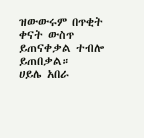ዝውውሩም በጥቂት ቀናት ውስጥ ይጠናቀቃል ተብሎ ይጠበቃል።
ሀይሌ አበራ